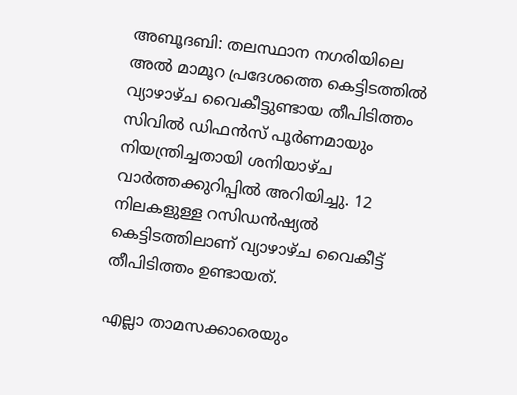അബൂദബി: തലസ്ഥാന നഗരിയിലെ അല്‍ മാമൂറ പ്രദേശത്തെ കെട്ടിടത്തില്‍ വ്യാഴാഴ്ച വൈകീട്ടുണ്ടായ തീപിടിത്തം സിവില്‍ ഡിഫന്‍സ് പൂര്‍ണമായും നിയന്ത്രിച്ചതായി ശനിയാഴ്ച വാര്‍ത്തക്കുറിപ്പില്‍ അറിയിച്ചു. 12 നിലകളുള്ള റസിഡന്‍ഷ്യല്‍ കെട്ടിടത്തിലാണ് വ്യാഴാഴ്ച വൈകീട്ട് തീപിടിത്തം ഉണ്ടായത്.

എല്ലാ താമസക്കാരെയും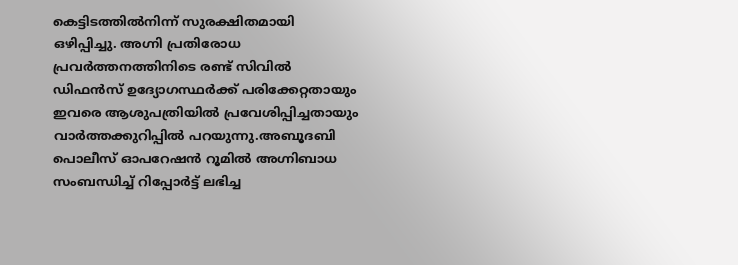കെട്ടിടത്തില്‍നിന്ന് സുരക്ഷിതമായി ഒഴിപ്പിച്ചു. അഗ്നി പ്രതിരോധ പ്രവര്‍ത്തനത്തിനിടെ രണ്ട് സിവില്‍ ഡിഫന്‍സ് ഉദ്യോഗസ്ഥര്‍ക്ക് പരിക്കേറ്റതായും ഇവരെ ആശുപത്രിയില്‍ പ്രവേശിപ്പിച്ചതായും വാര്‍ത്തക്കുറിപ്പില്‍ പറയുന്നു.അബൂദബി പൊലീസ് ഓപറേഷന്‍ റൂമില്‍ അഗ്നിബാധ സംബന്ധിച്ച്‌ റിപ്പോര്‍ട്ട് ലഭിച്ച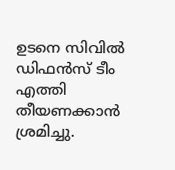ഉടനെ സിവില്‍ ഡിഫന്‍സ് ടീം എത്തി തീയണക്കാന്‍ ശ്രമിച്ചു.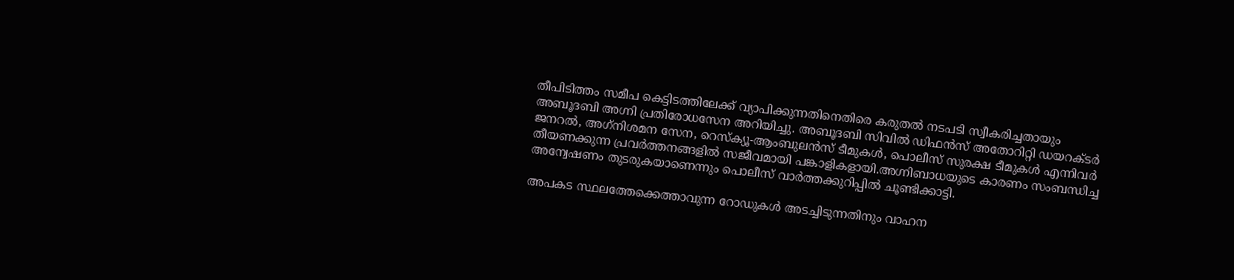തീപിടിത്തം സമീപ കെട്ടിടത്തിലേക്ക് വ്യാപിക്കുന്നതിനെതിരെ കരുതല്‍ നടപടി സ്വീകരിച്ചതായും അബൂദബി അഗ്നി പ്രതിരോധസേന അറിയിച്ചു. അബൂദബി സിവില്‍ ഡിഫന്‍സ് അതോറിറ്റി ഡയറക്ടര്‍ ജനറല്‍, അഗ്‌നിശമന സേന, റെസ്‌ക്യൂ-ആംബുലന്‍സ് ടീമുകള്‍, പൊലീസ് സുരക്ഷ ടീമുകള്‍ എന്നിവര്‍ തീയണക്കുന്ന പ്രവര്‍ത്തനങ്ങളില്‍ സജീവമായി പങ്കാളികളായി.അഗ്നിബാധയുടെ കാരണം സംബന്ധിച്ച അന്വേഷണം തുടരുകയാണെന്നും പൊലീസ് വാര്‍ത്തക്കുറിപ്പില്‍ ചൂണ്ടിക്കാട്ടി.

അപകട സ്ഥലത്തേക്കെത്താവുന്ന റോഡുകള്‍ അടച്ചിടുന്നതിനും വാഹന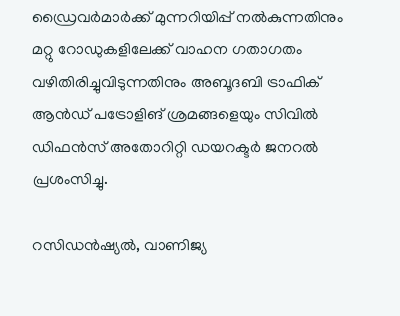ഡ്രൈവര്‍മാര്‍ക്ക് മുന്നറിയിപ്പ് നല്‍കുന്നതിനും മറ്റു റോഡുകളിലേക്ക് വാഹന ഗതാഗതം വഴിതിരിച്ചുവിടുന്നതിനും അബൂദബി ട്രാഫിക് ആന്‍ഡ് പട്രോളിങ് ശ്രമങ്ങളെയും സിവില്‍ ഡിഫന്‍സ് അതോറിറ്റി ഡയറക്ടര്‍ ജനറല്‍ പ്രശംസിച്ചു.

റസിഡന്‍ഷ്യല്‍, വാണിജ്യ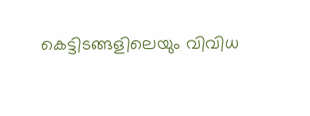കെട്ടിടങ്ങളിലെയും വിവിധ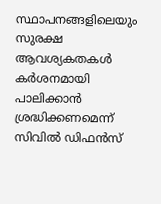സ്ഥാപനങ്ങളിലെയും സുരക്ഷ ആവശ്യകതകള്‍ കര്‍ശനമായി പാലിക്കാന്‍ ശ്രദ്ധിക്കണമെന്ന് സിവില്‍ ഡിഫന്‍സ്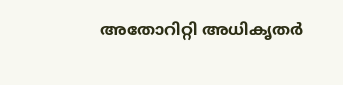അതോറിറ്റി അധികൃതര്‍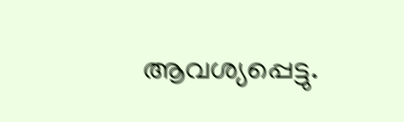ആവശ്യപ്പെട്ടു.